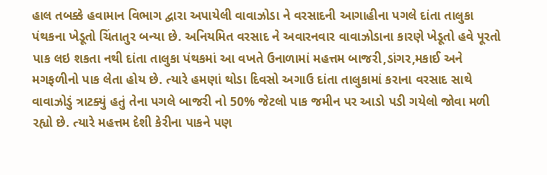હાલ તબક્કે હવામાન વિભાગ દ્વારા અપાયેલી વાવાઝોડા ને વરસાદની આગાહીના પગલે દાંતા તાલુકા પંથકના ખેડૂતો ચિંતાતુર બન્યા છે. અનિયમિત વરસાદ ને અવારનવાર વાવાઝોડાના કારણે ખેડૂતો હવે પૂરતો પાક લઇ શકતા નથી દાંતા તાલુકા પંથકમાં આ વખતે ઉનાળામાં મહત્તમ બાજરી,ડાંગર,મકાઈ અને મગફળીનો પાક લેતા હોય છે. ત્યારે હમણાં થોડા દિવસો અગાઉ દાંતા તાલુકામાં કરાના વરસાદ સાથે વાવાઝોડું ત્રાટક્યું હતું તેના પગલે બાજરી નો 50% જેટલો પાક જમીન પર આડો પડી ગયેલો જોવા મળી રહ્યો છે. ત્યારે મહત્તમ દેશી કેરીના પાકને પણ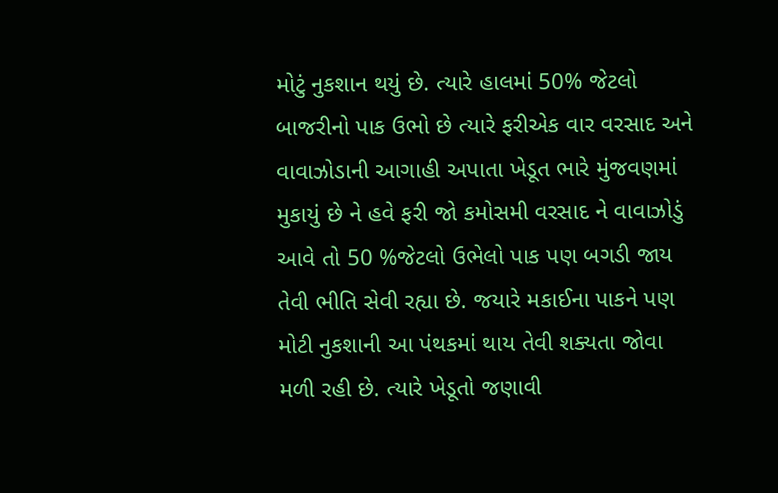મોટું નુકશાન થયું છે. ત્યારે હાલમાં 50% જેટલો બાજરીનો પાક ઉભો છે ત્યારે ફરીએક વાર વરસાદ અને વાવાઝોડાની આગાહી અપાતા ખેડૂત ભારે મુંજવણમાં મુકાયું છે ને હવે ફરી જો કમોસમી વરસાદ ને વાવાઝોડું આવે તો 50 %જેટલો ઉભેલો પાક પણ બગડી જાય તેવી ભીતિ સેવી રહ્યા છે. જયારે મકાઈના પાકને પણ મોટી નુકશાની આ પંથકમાં થાય તેવી શક્યતા જોવા મળી રહી છે. ત્યારે ખેડૂતો જણાવી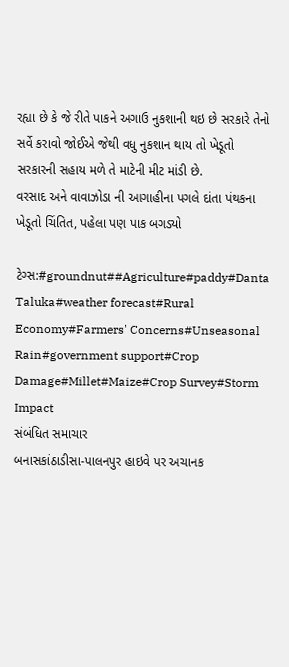રહ્યા છે કે જે રીતે પાકને અગાઉ નુકશાની થઇ છે સરકારે તેનો સર્વે કરાવો જોઈએ જેથી વધુ નુકશાન થાય તો ખેડૂતો સરકારની સહાય મળે તે માટેની મીટ માંડી છે.
વરસાદ અને વાવાઝોડા ની આગાહીના પગલે દાંતા પંથકના ખેડૂતો ચિંતિત, પહેલા પણ પાક બગડ્યો

ટેગ્સ:#groundnut##Agriculture#paddy#Danta Taluka#weather forecast#Rural Economy#Farmers' Concerns#Unseasonal Rain#government support#Crop Damage#Millet#Maize#Crop Survey#Storm Impact
સંબંધિત સમાચાર
બનાસકાંઠાડીસા-પાલનપુર હાઇવે પર અચાનક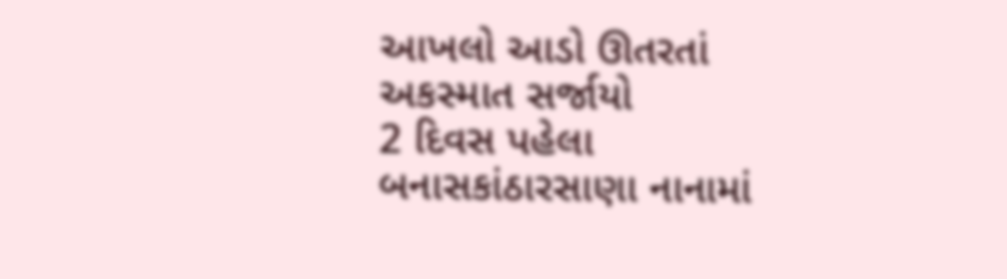આખલો આડો ઊતરતાં અકસ્માત સર્જાયો
2 દિવસ પહેલા
બનાસકાંઠારસાણા નાનામાં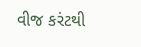વીજ કરંટથી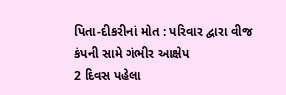પિતા-દીકરીનાં મોત : પરિવાર દ્વારા વીજ કંપની સામે ગંભીર આક્ષેપ
2 દિવસ પહેલા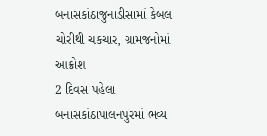બનાસકાંઠાજુનાડીસામાં કેબલ ચોરીથી ચકચાર, ગ્રામજનોમાં આક્રોશ
2 દિવસ પહેલા
બનાસકાંઠાપાલનપુરમાં ભવ્ય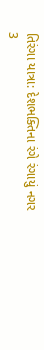તિરંગા યાત્રા: દેશભક્તિના રંગે રંગાયું નગર
3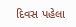દિવસ પહેલા